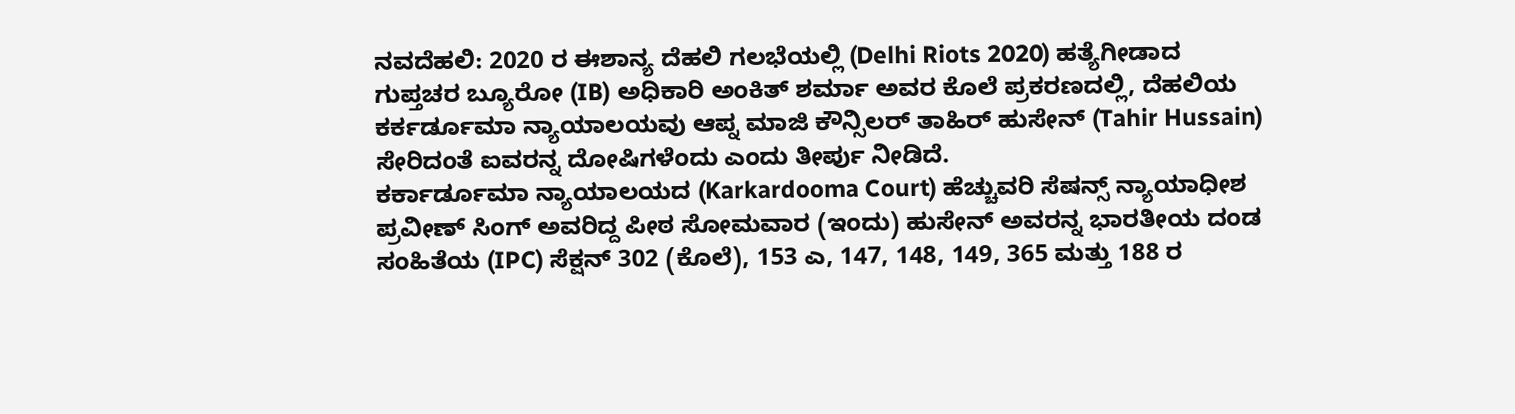ನವದೆಹಲಿ: 2020 ರ ಈಶಾನ್ಯ ದೆಹಲಿ ಗಲಭೆಯಲ್ಲಿ (Delhi Riots 2020) ಹತ್ಯೆಗೀಡಾದ ಗುಪ್ತಚರ ಬ್ಯೂರೋ (IB) ಅಧಿಕಾರಿ ಅಂಕಿತ್ ಶರ್ಮಾ ಅವರ ಕೊಲೆ ಪ್ರಕರಣದಲ್ಲಿ, ದೆಹಲಿಯ ಕರ್ಕರ್ಡೂಮಾ ನ್ಯಾಯಾಲಯವು ಆಪ್ನ ಮಾಜಿ ಕೌನ್ಸಿಲರ್ ತಾಹಿರ್ ಹುಸೇನ್ (Tahir Hussain) ಸೇರಿದಂತೆ ಐವರನ್ನ ದೋಷಿಗಳೆಂದು ಎಂದು ತೀರ್ಪು ನೀಡಿದೆ.
ಕರ್ಕಾರ್ಡೂಮಾ ನ್ಯಾಯಾಲಯದ (Karkardooma Court) ಹೆಚ್ಚುವರಿ ಸೆಷನ್ಸ್ ನ್ಯಾಯಾಧೀಶ ಪ್ರವೀಣ್ ಸಿಂಗ್ ಅವರಿದ್ದ ಪೀಠ ಸೋಮವಾರ (ಇಂದು) ಹುಸೇನ್ ಅವರನ್ನ ಭಾರತೀಯ ದಂಡ ಸಂಹಿತೆಯ (IPC) ಸೆಕ್ಷನ್ 302 (ಕೊಲೆ), 153 ಎ, 147, 148, 149, 365 ಮತ್ತು 188 ರ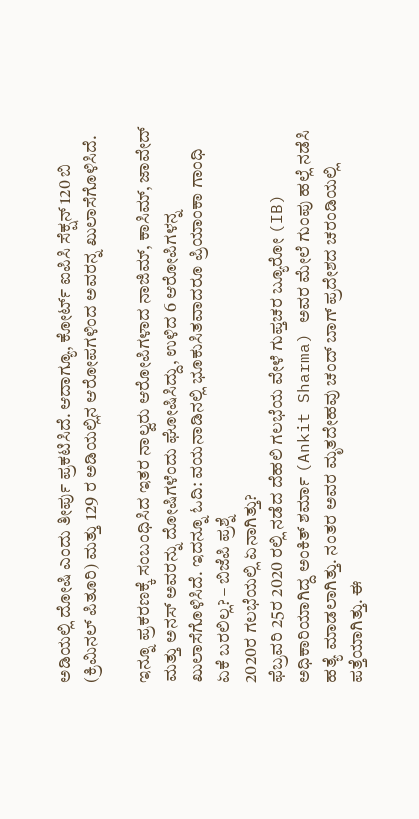ಅಡಿಯಲ್ಲಿ ದೋಷಿ ಎಂದು ತೀರ್ಪು ಪ್ರಕಟಿಸಿದೆ. ಆದಾಗ್ಯೂ, ಕೋರ್ಟ್ ಐಪಿಸಿ ಸೆಕ್ಷನ್ 120 ಬಿ (ಕ್ರಿಮಿನಲ್ ಪಿತೂರಿ) ಮತ್ತು 129 ರ ಅಡಿಯಲ್ಲಿನ ಆರೋಪಗಳಿಂದ ಅವರನ್ನ ಖುಲಾಸೆಗೊಳಿಸಿದೆ.

ಇನ್ನೂ ಪ್ರಕರಣಕ್ಕೆ ಸಂಬಂಧಿಸಿದ ಇತರ ನಾಲ್ವರು ಆರೋಪಿಗಳಾದ ನಾಜಿಮ್, ಕಾಸಿಮ್, ಜಾವೇದ್ ಮತ್ತು ಅನಸ್ ಅವರನ್ನು ದೋಷಿಗಳೆಂದು ಘೋಷಿಸಿದ್ದು, ಉಳಿದ 6 ಆರೋಪಿಗಳನ್ನ ಖುಲಾಸೆಗೊಳಿಸಿದೆ. ಇದನ್ನೂ ಓದಿ: ವಯನಾಡಿನಲ್ಲಿ ಭೂಕುಸಿತವಾದರೂ ಪ್ರಿಯಾಂಕಾ ಗಾಂಧಿ ಏಕೆ ಬರಲಿಲ್ಲ? – ಬಿಜೆಪಿ ಪ್ರಶ್ನೆ
2020ರ ಗಲಭೆಯಲ್ಲಿ ಏನಾಗಿತ್ತು?
ಫೆಬ್ರವರಿ 25ರ 2020 ರಲ್ಲಿ ನಡೆದ ದೆಹಲಿ ಗಲಭೆಯ ವೇಳೆ ಗುಪ್ತಚರ ಬ್ಯೂರೋ (IB) ಅಧಿಕಾರಿಯಾಗಿದ್ದ ಅಂಕಿತ್ ಶರ್ಮಾ (Ankit Sharma) ಅವರ ಮೇಲೆ ಗುಂಪು ಹಲ್ಲೆ ನಡೆಸಿ ಹತ್ಯೆ ಮಾಡಲಾಗಿತ್ತು. ನಂತರ ಅವರ ಮೃತದೇಹವು ಚಂದ್ ಬಾಗ್ ಪ್ರದೇಶದ ಚರಂಡಿಯಲ್ಲಿ ಪತ್ತೆಯಾಗಿತ್ತು. ಈ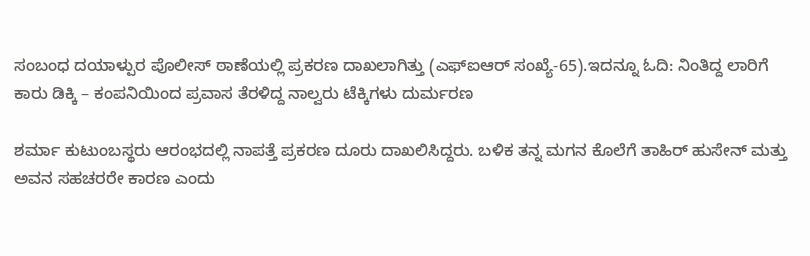ಸಂಬಂಧ ದಯಾಳ್ಪುರ ಪೊಲೀಸ್ ಠಾಣೆಯಲ್ಲಿ ಪ್ರಕರಣ ದಾಖಲಾಗಿತ್ತು (ಎಫ್ಐಆರ್ ಸಂಖ್ಯೆ-65).ಇದನ್ನೂ ಓದಿ: ನಿಂತಿದ್ದ ಲಾರಿಗೆ ಕಾರು ಡಿಕ್ಕಿ – ಕಂಪನಿಯಿಂದ ಪ್ರವಾಸ ತೆರಳಿದ್ದ ನಾಲ್ವರು ಟೆಕ್ಕಿಗಳು ದುರ್ಮರಣ

ಶರ್ಮಾ ಕುಟುಂಬಸ್ಥರು ಆರಂಭದಲ್ಲಿ ನಾಪತ್ತೆ ಪ್ರಕರಣ ದೂರು ದಾಖಲಿಸಿದ್ದರು. ಬಳಿಕ ತನ್ನ ಮಗನ ಕೊಲೆಗೆ ತಾಹಿರ್ ಹುಸೇನ್ ಮತ್ತು ಅವನ ಸಹಚರರೇ ಕಾರಣ ಎಂದು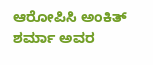ಆರೋಪಿಸಿ ಅಂಕಿತ್ ಶರ್ಮಾ ಅವರ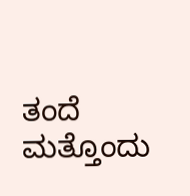ತಂದೆ ಮತ್ತೊಂದು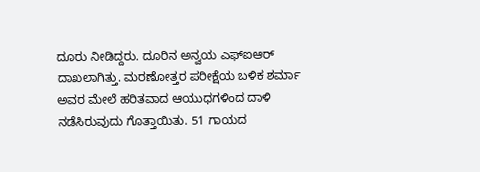ದೂರು ನೀಡಿದ್ದರು. ದೂರಿನ ಅನ್ವಯ ಎಫ್ಐಆರ್ ದಾಖಲಾಗಿತ್ತು. ಮರಣೋತ್ತರ ಪರೀಕ್ಷೆಯ ಬಳಿಕ ಶರ್ಮಾ ಅವರ ಮೇಲೆ ಹರಿತವಾದ ಆಯುಧಗಳಿಂದ ದಾಳಿ ನಡೆಸಿರುವುದು ಗೊತ್ತಾಯಿತು. 51 ಗಾಯದ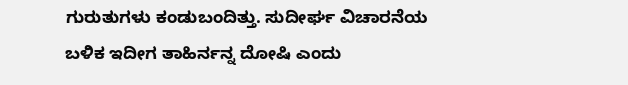ಗುರುತುಗಳು ಕಂಡುಬಂದಿತ್ತು. ಸುದೀರ್ಘ ವಿಚಾರನೆಯ ಬಳಿಕ ಇದೀಗ ತಾಹಿರ್ನನ್ನ ದೋಷಿ ಎಂದು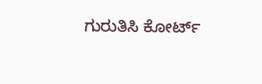ಗುರುತಿಸಿ ಕೋರ್ಟ್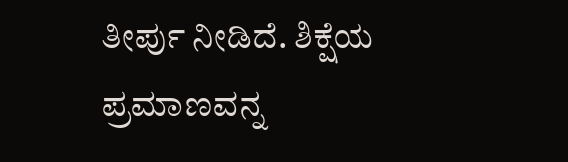ತೀರ್ಪು ನೀಡಿದೆ. ಶಿಕ್ಷೆಯ ಪ್ರಮಾಣವನ್ನ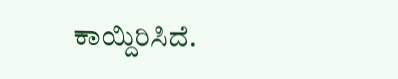ಕಾಯ್ದಿರಿಸಿದೆ.